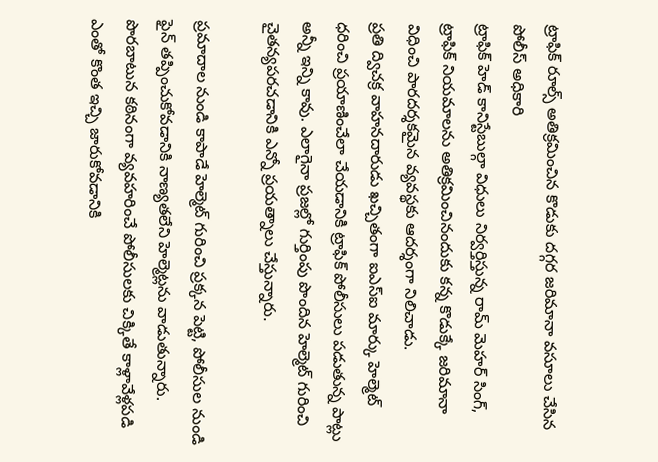ట్రాఫిక్ రూల్స్ అతిక్రమించిన కొడుకు దగ్గర జరిమానా వసూలు చేసిన పోలీస్ అధికారి
ట్రాఫిక్ హెడ్ కానిస్టేబుల్గా విధులు నిర్వర్తిస్తున్న రామ్ మెహర్ సింగ్, ట్రాఫిక్ నియమాలను అతిక్రమించినందుకు కన్న కొడుక్కే జరిమానా విధించి పారదర్శకమైన వ్యవస్థకు ఆదర్శంగా నిలిచాడు.
ప్రతి ద్విచక్ర వాహనదారుడు ఖచ్చితంగా ఐఎస్ఐ మార్కు హెల్మెట్ ధరించి ప్రయాణించేలా చేయడానికి ట్రాఫిక్ పోలీసులు పడుతున్న పాట్లు అన్నీ ఇన్ని కావు. ఎలాగైనా ప్రజల్లో గుర్తింపు పొందిన హెల్మెట్ గురించి చైతన్యపరచడానికి ఎన్నో ప్రయత్నాలు చేస్తున్నారు.

ప్రమాదాల నుండి కాపాడే హెల్మెట్ గురించి ప్రక్కన పెట్టి, పోలీసుల నుండి ఫైన్ తప్పించుకోవడానికి నాణ్యతలేని హెల్మెట్లను వాడుతున్నారు. పొరబాటున కఠినంగా వ్యవహరించే పోలీసులకు చిక్కితే కాళ్లావేళ్లపడి ఎంతో కొంత ఇచ్చి జారుకోవడానికి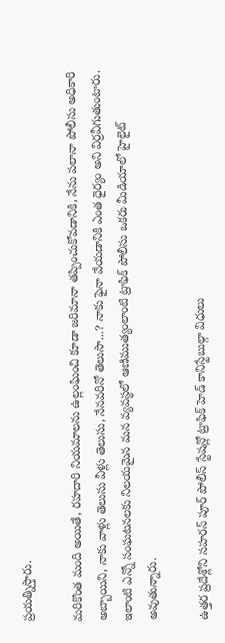ప్రయత్నిస్తారు.

మరికొంత మంది అయితే, రహదారి నియమాలను ఉల్లంఘించి కూడా జరిమానా తప్పించుకోవడానికి, నేను పలానా పోలీసు అధికారి అబ్బాయిని, నాకు వాళ్లు తెలుసు వీళ్లు తెలుసు, నేనవరినో తెలుసా...? నాకు ఫైనా వేయడానికి ఎంత ధైర్యం అని విర్రవీగుతుంటారు. ఇలాంటి ఎన్నో సంఘటనలకు నిలయమైన మన వ్యవస్థలో ఆణిముత్యంలాంటి ట్రాఫిక్ పోలీసు ఒకరు మీడియాలో హైలైట్ అవుతున్నారు.

ఉత్తర ప్రదేశ్లోని సహరన్ పూర్ పోలీస్ స్టేషన్లో ట్రాఫిక్ హెడ్ కానిస్టేబుల్గా విధులు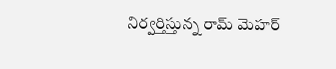నిర్వర్తిస్తున్న రామ్ మెహర్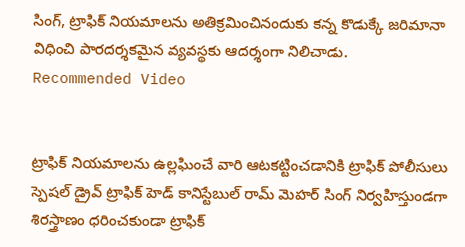సింగ్, ట్రాఫిక్ నియమాలను అతిక్రమించినందుకు కన్న కొడుక్కే జరిమానా విధించి పారదర్శకమైన వ్యవస్థకు ఆదర్శంగా నిలిచాడు.
Recommended Video


ట్రాఫిక్ నియమాలను ఉల్లఘించే వారి ఆటకట్టించడానికి ట్రాఫిక్ పోలీసులు స్పెషల్ డ్రైవ్ ట్రాఫిక్ హెడ్ కానిస్టేబుల్ రామ్ మెహర్ సింగ్ నిర్వహిస్తుండగా శిరస్త్రాణం ధరించకుండా ట్రాఫిక్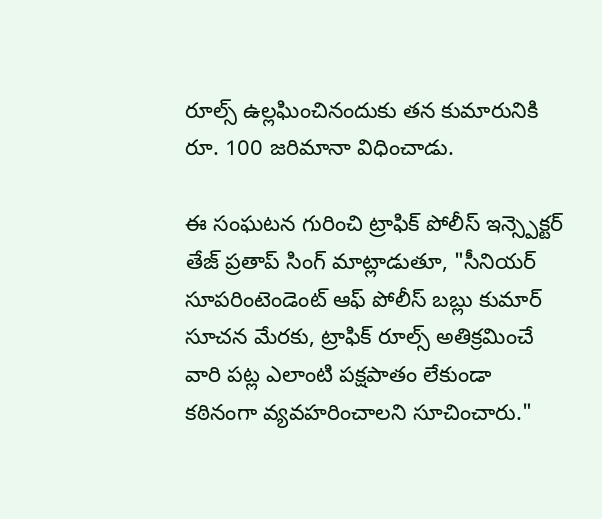రూల్స్ ఉల్లఘించినందుకు తన కుమారునికి రూ. 100 జరిమానా విధించాడు.

ఈ సంఘటన గురించి ట్రాఫిక్ పోలీస్ ఇన్స్పెక్టర్ తేజ్ ప్రతాప్ సింగ్ మాట్లాడుతూ, "సీనియర్ సూపరింటెండెంట్ ఆఫ్ పోలీస్ బబ్లు కుమార్ సూచన మేరకు, ట్రాఫిక్ రూల్స్ అతిక్రమించే వారి పట్ల ఎలాంటి పక్షపాతం లేకుండా కఠినంగా వ్యవహరించాలని సూచించారు."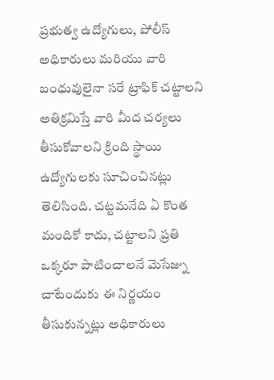ప్రభుత్వ ఉద్యోగులు, పోలీస్ అధికారులు మరియు వారి బంధువులైనా సరే ట్రాఫిక్ చట్టాలని అతిక్రమిస్తే వారి మీద చర్యలు తీసుకోవాలని క్రింది స్థాయి ఉద్యోగులకు సూచించినట్లు తెలిసింది. చట్టమనేది ఏ కొంత మందికో కాదు, చట్టాలని ప్రతి ఒక్కరూ పాటించాలనే మెసేజ్ను చాటేందుకు ఈ నిర్ణయం తీసుకున్నట్లు అధికారులు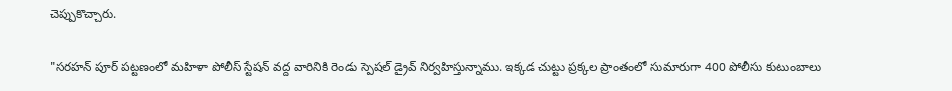చెప్పుకొచ్చారు.

"సరహన్ పూర్ పట్టణంలో మహిళా పోలీస్ స్టేషన్ వద్ద వారినికి రెండు స్పెషల్ డ్రైవ్ నిర్వహిస్తున్నాము. ఇక్కడ చుట్టు ప్రక్కల ప్రాంతంలో సుమారుగా 400 పోలీసు కుటుంబాలు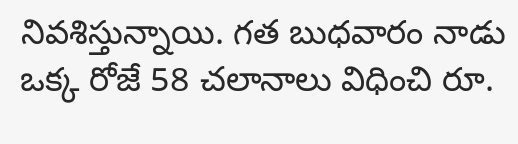నివశిస్తున్నాయి. గత బుధవారం నాడు ఒక్క రోజే 58 చలానాలు విధించి రూ.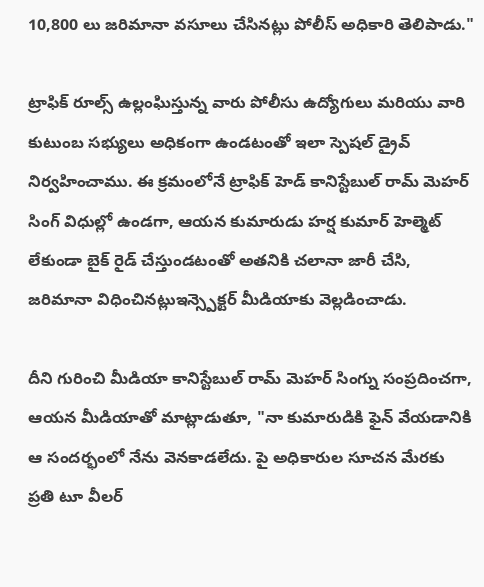10,800 లు జరిమానా వసూలు చేసినట్లు పోలీస్ అధికారి తెలిపాడు."

ట్రాఫిక్ రూల్స్ ఉల్లంఘిస్తున్న వారు పోలీసు ఉద్యోగులు మరియు వారి కుటుంబ సభ్యులు అధికంగా ఉండటంతో ఇలా స్పెషల్ డ్రైవ్ నిర్వహించాము. ఈ క్రమంలోనే ట్రాఫిక్ హెడ్ కానిస్టేబుల్ రామ్ మెహర్ సింగ్ విధుల్లో ఉండగా, ఆయన కుమారుడు హర్ష కుమార్ హెల్మెట్ లేకుండా బైక్ రైడ్ చేస్తుండటంతో అతనికి చలానా జారీ చేసి, జరిమానా విధించినట్లుఇన్స్పెక్టర్ మీడియాకు వెల్లడించాడు.

దీని గురించి మీడియా కానిస్టేబుల్ రామ్ మెహర్ సింగ్ను సంప్రదించగా, ఆయన మీడియాతో మాట్లాడుతూ, "నా కుమారుడికి ఫైన్ వేయడానికి ఆ సందర్భంలో నేను వెనకాడలేదు. పై అధికారుల సూచన మేరకు ప్రతి టూ వీలర్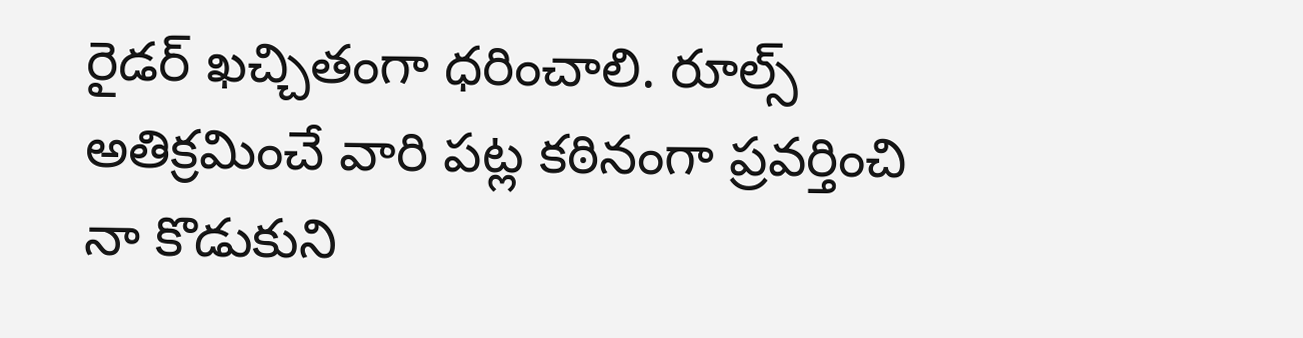రైడర్ ఖచ్చితంగా ధరించాలి. రూల్స్ అతిక్రమించే వారి పట్ల కఠినంగా ప్రవర్తించి నా కొడుకుని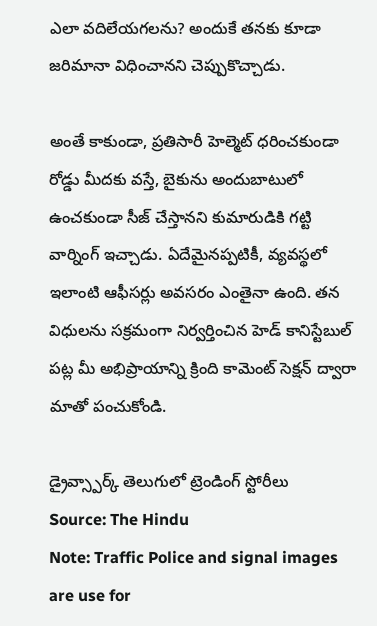ఎలా వదిలేయగలను? అందుకే తనకు కూడా జరిమానా విధించానని చెప్పుకొచ్చాడు.

అంతే కాకుండా, ప్రతిసారీ హెల్మెట్ ధరించకుండా రోడ్డు మీదకు వస్తే, బైకును అందుబాటులో ఉంచకుండా సీజ్ చేస్తానని కుమారుడికి గట్టి వార్నింగ్ ఇచ్చాడు. ఏదేమైనప్పటికీ, వ్యవస్థలో ఇలాంటి ఆఫీసర్లు అవసరం ఎంతైనా ఉంది. తన విధులను సక్రమంగా నిర్వర్తించిన హెడ్ కానిస్టేబుల్ పట్ల మీ అభిప్రాయాన్ని క్రింది కామెంట్ సెక్షన్ ద్వారా మాతో పంచుకోండి.

డ్రైవ్స్పార్క్ తెలుగులో ట్రెండింగ్ స్టోరీలు
Source: The Hindu
Note: Traffic Police and signal images are use for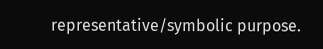representative/symbolic purpose.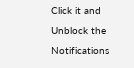Click it and Unblock the Notifications